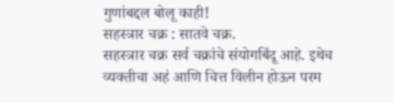गुणांबद्दल बोलू काही!
सहस्त्रार चक्र : सातवे चक्र.
सहस्त्रार चक्र सर्व चक्रांचे संयोगबिंदू आहे. इथेच व्यक्तीचा अहं आणि चित्त विलीन होऊन परम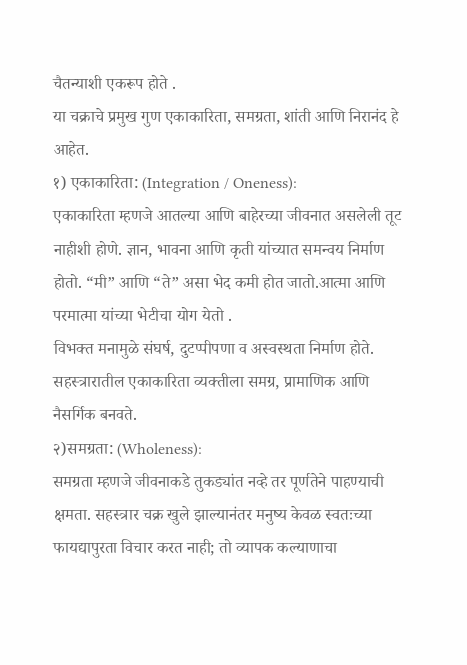चैतन्याशी एकरूप होते .
या चक्राचे प्रमुख गुण एकाकारिता, समग्रता, शांती आणि निरानंद हे आहेत.
१) एकाकारिता: (Integration / Oneness):
एकाकारिता म्हणजे आतल्या आणि बाहेरच्या जीवनात असलेली तूट नाहीशी होणे. ज्ञान, भावना आणि कृती यांच्यात समन्वय निर्माण होतो. “मी” आणि “ते” असा भेद कमी होत जातो.आत्मा आणि परमात्मा यांच्या भेटीचा योग येतो .
विभक्त मनामुळे संघर्ष, दुटप्पीपणा व अस्वस्थता निर्माण होते. सहस्त्रारातील एकाकारिता व्यक्तीला समग्र, प्रामाणिक आणि नैसर्गिक बनवते.
२)समग्रता: (Wholeness):
समग्रता म्हणजे जीवनाकडे तुकड्यांत नव्हे तर पूर्णतेने पाहण्याची क्षमता. सहस्त्रार चक्र खुले झाल्यानंतर मनुष्य केवळ स्वतःच्या फायद्यापुरता विचार करत नाही; तो व्यापक कल्याणाचा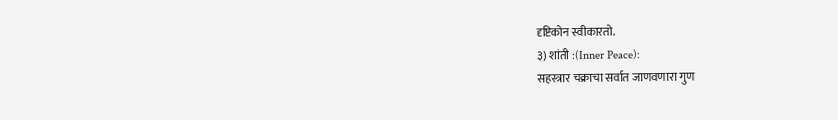दृष्टिकोन स्वीकारतो.
३) शांती :(Inner Peace):
सहस्त्रार चक्राचा सर्वात जाणवणारा गुण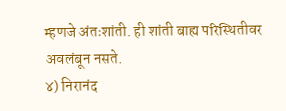म्हणजे अंतःशांती. ही शांती बाह्य परिस्थितीवर अवलंबून नसते.
४) निरानंद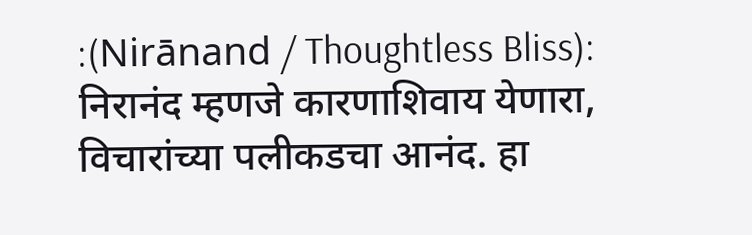:(Nirānand / Thoughtless Bliss):
निरानंद म्हणजे कारणाशिवाय येणारा, विचारांच्या पलीकडचा आनंद. हा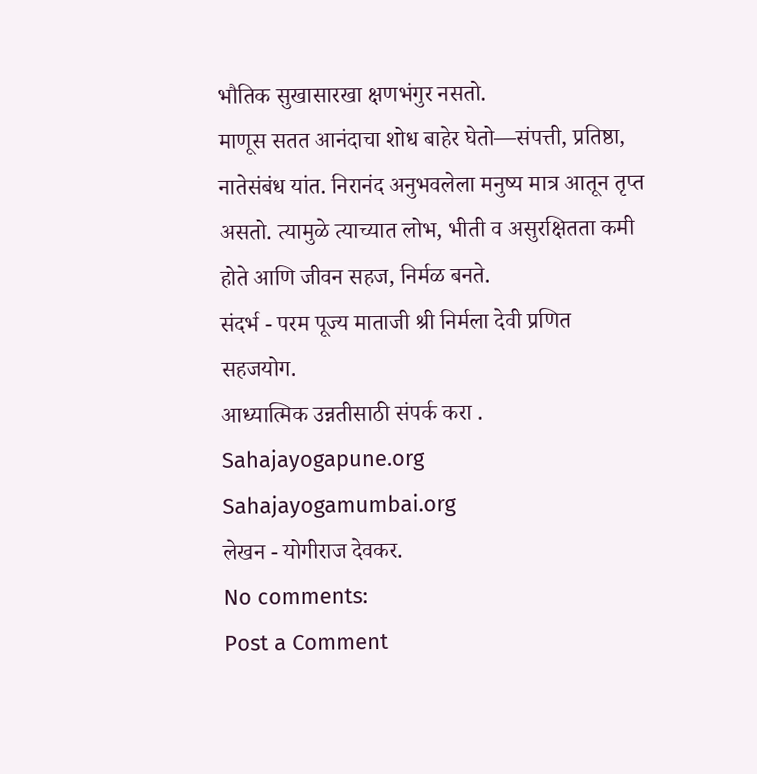भौतिक सुखासारखा क्षणभंगुर नसतो.
माणूस सतत आनंदाचा शोध बाहेर घेतो—संपत्ती, प्रतिष्ठा, नातेसंबंध यांत. निरानंद अनुभवलेला मनुष्य मात्र आतून तृप्त असतो. त्यामुळे त्याच्यात लोभ, भीती व असुरक्षितता कमी होते आणि जीवन सहज, निर्मळ बनते.
संदर्भ - परम पूज्य माताजी श्री निर्मला देवी प्रणित सहजयोग.
आध्यात्मिक उन्नतीसाठी संपर्क करा .
Sahajayogapune.org
Sahajayogamumbai.org
लेखन - योगीराज देवकर.
No comments:
Post a Comment